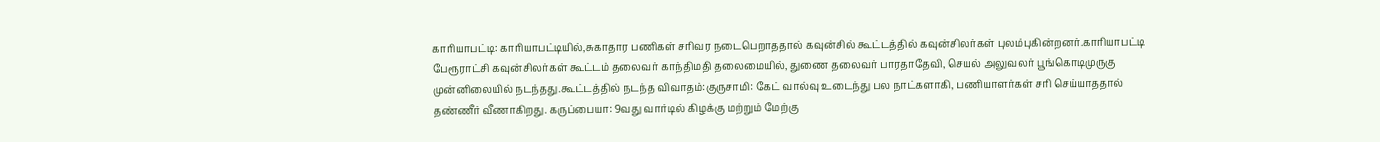காரியாபட்டி: காரியாபட்டியில்,சுகாதார பணிகள் சரிவர நடைபெறாததால் கவுன்சில் கூட்டத்தில் கவுன்சிலர்கள் புலம்புகின்றனர்.காரியாபட்டி பேரூராட்சி கவுன்சிலர்கள் கூட்டம் தலைவர் காந்திமதி தலைமையில், துணை தலைவர் பாரதாதேவி, செயல் அலுவலர் பூங்கொடிமுருகு முன்னிலையில் நடந்தது.கூட்டத்தில் நடந்த விவாதம்:குருசாமி: கேட் வால்வு உடைந்து பல நாட்களாகி, பணியாளர்கள் சரி செய்யாததால் தண்ணீர் வீணாகிறது. கருப்பையா: 9வது வார்டில் கிழக்கு மற்றும் மேற்கு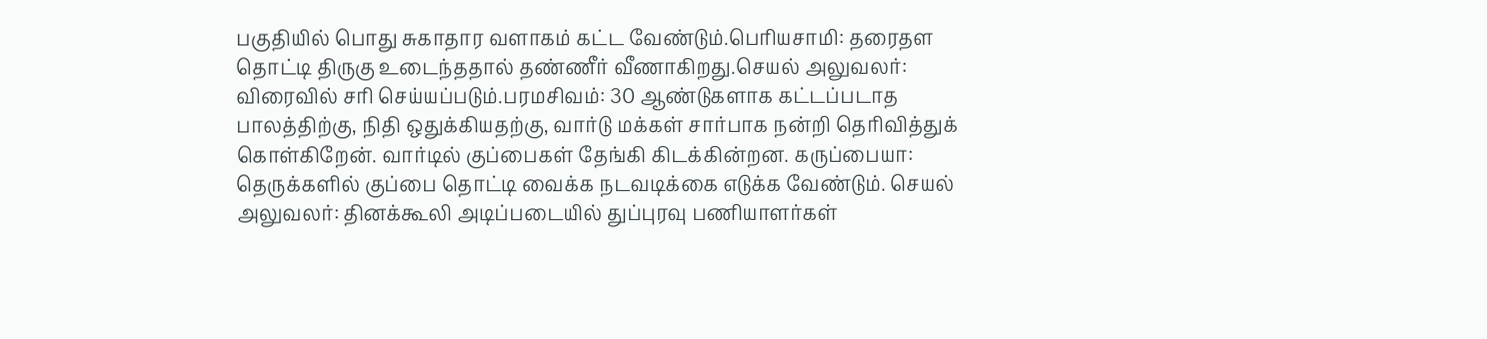பகுதியில் பொது சுகாதார வளாகம் கட்ட வேண்டும்.பெரியசாமி: தரைதள தொட்டி திருகு உடைந்ததால் தண்ணீர் வீணாகிறது.செயல் அலுவலர்: விரைவில் சரி செய்யப்படும்.பரமசிவம்: 30 ஆண்டுகளாக கட்டப்படாத பாலத்திற்கு, நிதி ஒதுக்கியதற்கு, வார்டு மக்கள் சார்பாக நன்றி தெரிவித்துக் கொள்கிறேன். வார்டில் குப்பைகள் தேங்கி கிடக்கின்றன. கருப்பையா: தெருக்களில் குப்பை தொட்டி வைக்க நடவடிக்கை எடுக்க வேண்டும். செயல் அலுவலர்: தினக்கூலி அடிப்படையில் துப்புரவு பணியாளர்கள்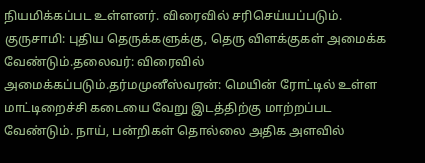நியமிக்கப்பட உள்ளனர். விரைவில் சரிசெய்யப்படும். குருசாமி: புதிய தெருக்களுக்கு, தெரு விளக்குகள் அமைக்க வேண்டும்.தலைவர்: விரைவில் அமைக்கப்படும்.தர்மமுனீஸ்வரன்: மெயின் ரோட்டில் உள்ள மாட்டிறைச்சி கடையை வேறு இடத்திற்கு மாற்றப்பட வேண்டும். நாய், பன்றிகள் தொல்லை அதிக அளவில்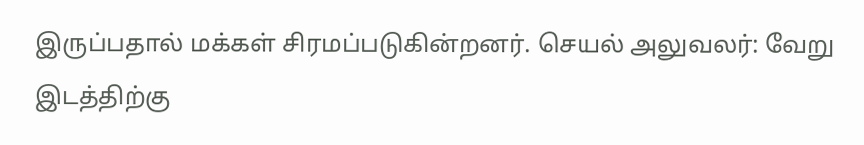இருப்பதால் மக்கள் சிரமப்படுகின்றனர். செயல் அலுவலர்: வேறு இடத்திற்கு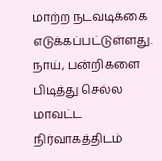மாற்ற நடவடிக்கை எடுக்கப்பட்டுள்ளது. நாய், பன்றிகளை பிடித்து செல்ல மாவட்ட நிர்வாகத்திடம்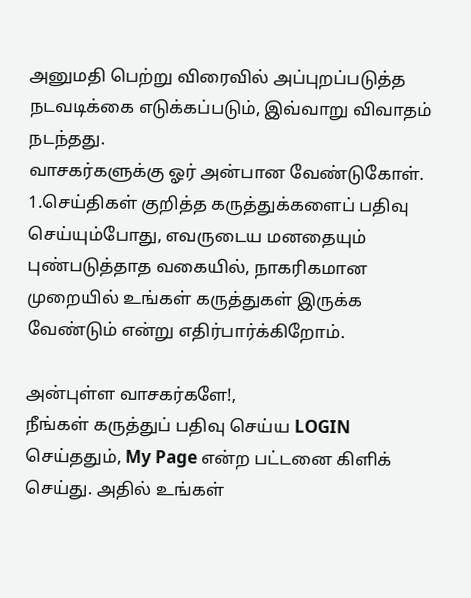அனுமதி பெற்று விரைவில் அப்புறப்படுத்த நடவடிக்கை எடுக்கப்படும், இவ்வாறு விவாதம் நடந்தது.
வாசகர்களுக்கு ஓர் அன்பான வேண்டுகோள்.
1.செய்திகள் குறித்த கருத்துக்களைப் பதிவு செய்யும்போது, எவருடைய மனதையும் புண்படுத்தாத வகையில், நாகரிகமான முறையில் உங்கள் கருத்துகள் இருக்க வேண்டும் என்று எதிர்பார்க்கிறோம்.

அன்புள்ள வாசகர்களே!,
நீங்கள் கருத்துப் பதிவு செய்ய LOGIN செய்ததும், My Page என்ற பட்டனை கிளிக் செய்து. அதில் உங்கள்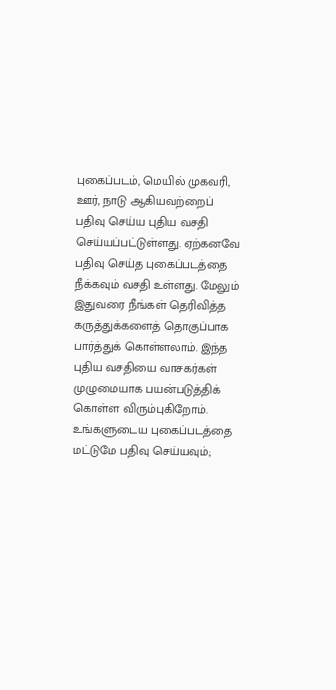புகைப்படம், மெயில் முகவரி, ஊர், நாடு ஆகியவற்றைப் பதிவு செய்ய புதிய வசதி செய்யப்பட்டுள்ளது. ஏற்கனவே பதிவு செய்த புகைப்படத்தை நீக்கவும் வசதி உள்ளது. மேலும் இதுவரை நீங்கள் தெரிவித்த கருத்துக்களைத் தொகுப்பாக பார்த்துக் கொள்ளலாம். இந்த புதிய வசதியை வாசகர்கள் முழுமையாக பயன்படுத்திக் கொள்ள விரும்புகிறோம். உங்களுடைய புகைப்படத்தை மட்டுமே பதிவு செய்யவும்;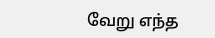வேறு எந்த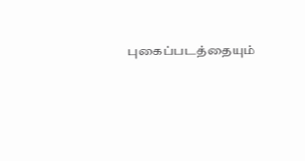புகைப்படத்தையும்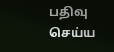பதிவு செய்ய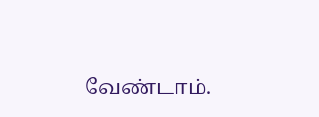வேண்டாம்.